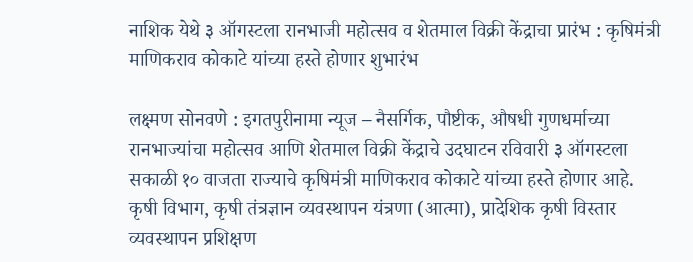नाशिक येथे ३ ऑगस्टला रानभाजी महोत्सव व शेतमाल विक्री केंद्राचा प्रारंभ : कृषिमंत्री माणिकराव कोकाटे यांच्या हस्ते होणार शुभारंभ

लक्ष्मण सोनवणे : इगतपुरीनामा न्यूज – नैसर्गिक, पौष्टीक, औषधी गुणधर्माच्या रानभाज्यांचा महोत्सव आणि शेतमाल विक्री केंद्राचे उदघाटन रविवारी ३ ऑगस्टला सकाळी १० वाजता राज्याचे कृषिमंत्री माणिकराव कोकाटे यांच्या हस्ते होणार आहे. कृषी विभाग, कृषी तंत्रज्ञान व्यवस्थापन यंत्रणा (आत्मा), प्रादेशिक कृषी विस्तार व्यवस्थापन प्रशिक्षण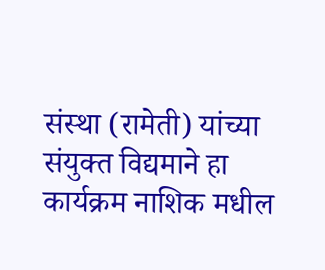संस्था (रामेती) यांच्या संयुक्त विद्यमाने हा कार्यक्रम नाशिक मधील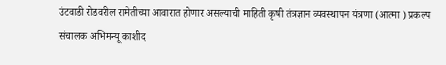उंटवाडी रोडवरील रामेतीच्या आवारात होणार असल्याची माहिती कृषी तंत्रज्ञान व्यवस्थापन यंत्रणा (आत्मा ) प्रकल्प संचालक अभिमन्यू काशीद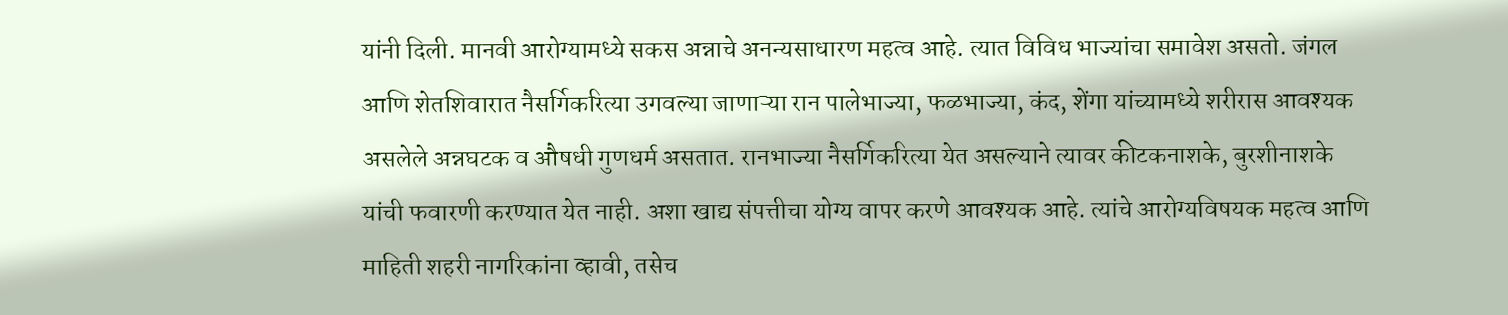यांनी दिली. मानवी आरोग्यामध्ये सकस अन्नाचे अनन्यसाधारण महत्व आहे. त्यात विविध भाज्यांचा समावेश असतो. जंगल आणि शेतशिवारात नैसर्गिकरित्या उगवल्या जाणाऱ्या रान पालेभाज्या, फळभाज्या, कंद, शेंगा यांच्यामध्ये शरीरास आवश्यक असलेले अन्नघटक व औषधी गुणधर्म असतात. रानभाज्या नैसर्गिकरित्या येत असल्याने त्यावर कीटकनाशके, बुरशीनाशके यांची फवारणी करण्यात येत नाही. अशा खाद्य संपत्तीचा योग्य वापर करणे आवश्यक आहे. त्यांचे आरोग्यविषयक महत्व आणि माहिती शहरी नागरिकांना व्हावी, तसेच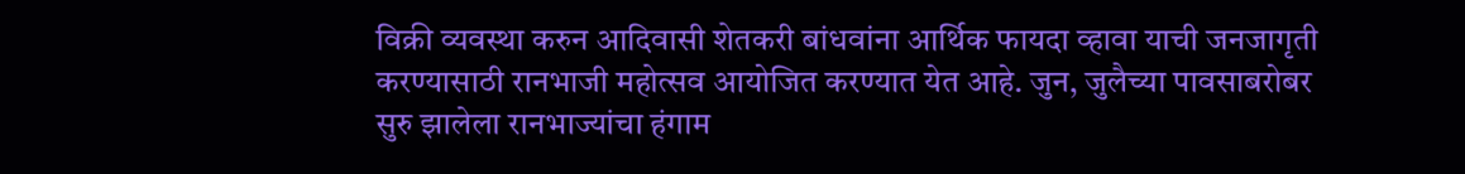विक्री व्यवस्था करुन आदिवासी शेतकरी बांधवांना आर्थिक फायदा व्हावा याची जनजागृती करण्यासाठी रानभाजी महोत्सव आयोजित करण्यात येत आहे. जुन, जुलैच्या पावसाबरोबर सुरु झालेला रानभाज्यांचा हंगाम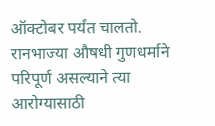ऑक्टोबर पर्यंत चालतो. रानभाज्या औषधी गुणधर्माने परिपूर्ण असल्याने त्या आरोग्यासाठी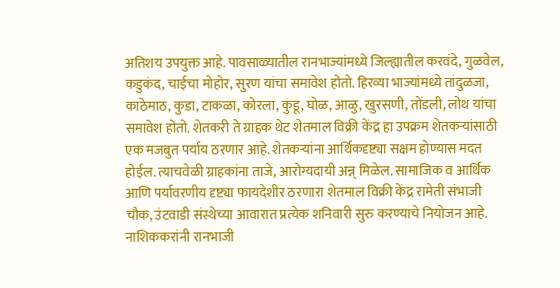अतिशय उपयुक्त आहे. पावसाळ्यातील रानभाज्यांमध्ये जिल्ह्यातील करवंदे, गुळवेल, कडुकंद, चाईचा मोहोर, सुरण यांचा समावेश होतो. हिरव्या भाज्यांमध्ये तांदुळजा, काठेमाठ, कुडा, टाकळा, कोरला, कुडू, घोळ, आळु, खुरसणी, तोंडली, लोथ यांचा समावेश होतो. शेतकरी ते ग्राहक थेट शेतमाल विक्री केंद्र हा उपक्रम शेतकऱ्यांसाठी एक मजबुत पर्याय ठरणार आहे. शेतकऱ्यांना आर्थिकदृष्ट्या सक्षम होण्यास मदत होईल. त्याचवेळी ग्राहकांना ताजे, आरोग्यदायी अन्न् मिळेल. सामाजिक व आर्थिक आणि पर्यावरणीय दृष्ट्या फायदेशीर ठरणारा शेतमाल विक्री केंद्र रामेती संभाजी चौक, उंटवाडी संस्थेच्या आवारात प्रत्येक शनिवारी सुरु करण्याचे नियोजन आहे. नाशिककरांनी रानभाजी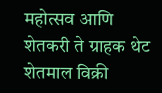महोत्सव आणि शेतकरी ते ग्राहक थेट शेतमाल विक्री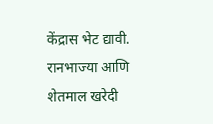केंद्रास भेट द्यावी. रानभाज्या आणि शेतमाल खरेदी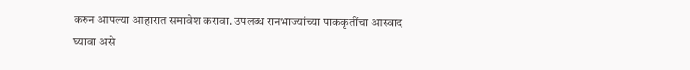करुन आपल्या आहारात समावेश करावा. उपलब्ध रानभाज्यांच्या पाककृतींचा आस्वाद घ्यावा असे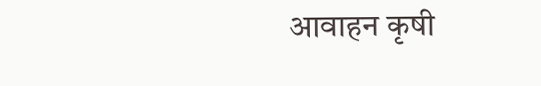आवाहन कृषी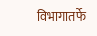विभागातर्फे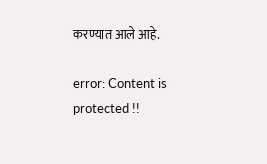करण्यात आले आहे.

error: Content is protected !!